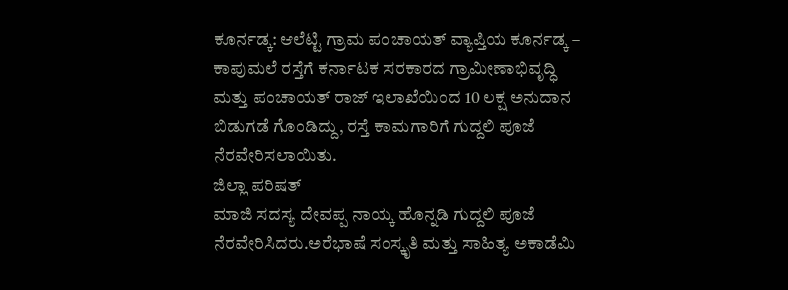ಕೂರ್ನಡ್ಕ: ಆಲೆಟ್ಟಿ ಗ್ರಾಮ ಪಂಚಾಯತ್ ವ್ಯಾಪ್ತಿಯ ಕೂರ್ನಡ್ಕ – ಕಾಪುಮಲೆ ರಸ್ತೆಗೆ ಕರ್ನಾಟಕ ಸರಕಾರದ ಗ್ರಾಮೀಣಾಭಿವೃದ್ಧಿ ಮತ್ತು ಪಂಚಾಯತ್ ರಾಜ್ ಇಲಾಖೆಯಿಂದ 10 ಲಕ್ಷ ಅನುದಾನ ಬಿಡುಗಡೆ ಗೊಂಡಿದ್ದು, ರಸ್ತೆ ಕಾಮಗಾರಿಗೆ ಗುದ್ದಲಿ ಪೂಜೆ ನೆರವೇರಿಸಲಾಯಿತು.
ಜಿಲ್ಲಾ ಪರಿಷತ್
ಮಾಜಿ ಸದಸ್ಯ ದೇವಪ್ಪ ನಾಯ್ಕ ಹೊನ್ನಡಿ ಗುದ್ದಲಿ ಪೂಜೆ ನೆರವೇರಿಸಿದರು.ಅರೆಭಾಷೆ ಸಂಸ್ಕೃತಿ ಮತ್ತು ಸಾಹಿತ್ಯ ಅಕಾಡೆಮಿ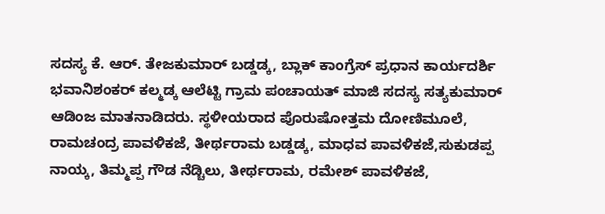ಸದಸ್ಯ ಕೆ. ಆರ್. ತೇಜಕುಮಾರ್ ಬಡ್ಡಡ್ಕ, ಬ್ಲಾಕ್ ಕಾಂಗ್ರೆಸ್ ಪ್ರಧಾನ ಕಾರ್ಯದರ್ಶಿ ಭವಾನಿಶಂಕರ್ ಕಲ್ಮಡ್ಕ ಆಲೆಟ್ಟಿ ಗ್ರಾಮ ಪಂಚಾಯತ್ ಮಾಜಿ ಸದಸ್ಯ ಸತ್ಯಕುಮಾರ್ ಆಡಿಂಜ ಮಾತನಾಡಿದರು. ಸ್ಥಳೀಯರಾದ ಪೊರುಷೋತ್ತಮ ದೋಣಿಮೂಲೆ, ರಾಮಚಂದ್ರ ಪಾವಳಿಕಜೆ, ತೀರ್ಥರಾಮ ಬಡ್ಡಡ್ಕ, ಮಾಧವ ಪಾವಳಿಕಜೆ,ಸುಕುಡಪ್ಪ ನಾಯ್ಕ, ತಿಮ್ಮಪ್ಪ ಗೌಡ ನೆಡ್ಚಿಲು, ತೀರ್ಥರಾಮ, ರಮೇಶ್ ಪಾವಳಿಕಜೆ,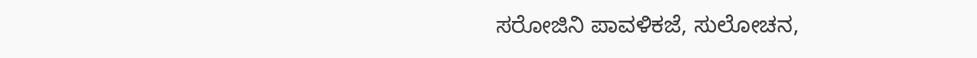ಸರೋಜಿನಿ ಪಾವಳಿಕಜೆ, ಸುಲೋಚನ,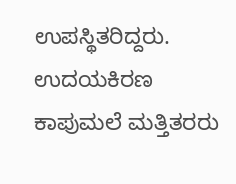ಉಪಸ್ಥಿತರಿದ್ದರು. ಉದಯಕಿರಣ ಕಾಪುಮಲೆ ಮತ್ತಿತರರು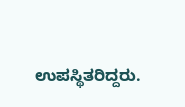ಉಪಸ್ಥಿತರಿದ್ದರು.